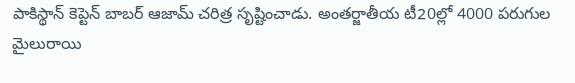పాకిస్థాన్ కెప్టెన్ బాబర్ ఆజామ్ చరిత్ర సృష్టించాడు. అంతర్జాతీయ టీ20ల్లో 4000 పరుగుల మైలురాయి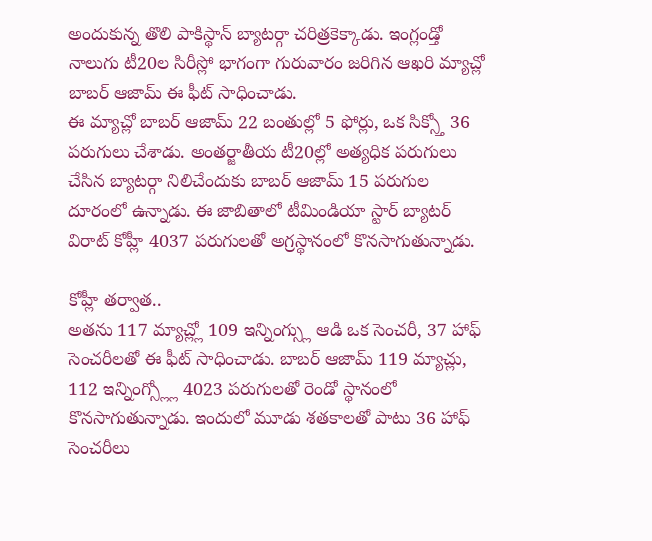అందుకున్న తొలి పాకిస్థాన్ బ్యాటర్గా చరిత్రకెక్కాడు. ఇంగ్లండ్తో నాలుగు టీ20ల సిరీస్లో భాగంగా గురువారం జరిగిన ఆఖరి మ్యాచ్లో బాబర్ ఆజామ్ ఈ ఫీట్ సాధించాడు.
ఈ మ్యాచ్లో బాబర్ ఆజామ్ 22 బంతుల్లో 5 ఫోర్లు, ఒక సిక్స్తో 36 పరుగులు చేశాడు. అంతర్జాతీయ టీ20ల్లో అత్యధిక పరుగులు చేసిన బ్యాటర్గా నిలిచేందుకు బాబర్ ఆజామ్ 15 పరుగుల దూరంలో ఉన్నాడు. ఈ జాబితాలో టీమిండియా స్టార్ బ్యాటర్ విరాట్ కోహ్లీ 4037 పరుగులతో అగ్రస్థానంలో కొనసాగుతున్నాడు.

కోహ్లీ తర్వాత..
అతను 117 మ్యాచ్ల్లో 109 ఇన్నింగ్స్లు ఆడి ఒక సెంచరీ, 37 హాఫ్ సెంచరీలతో ఈ ఫీట్ సాధించాడు. బాబర్ ఆజామ్ 119 మ్యాచ్లు, 112 ఇన్నింగ్స్ల్లో 4023 పరుగులతో రెండో స్థానంలో కొనసాగుతున్నాడు. ఇందులో మూడు శతకాలతో పాటు 36 హాఫ్ సెంచరీలు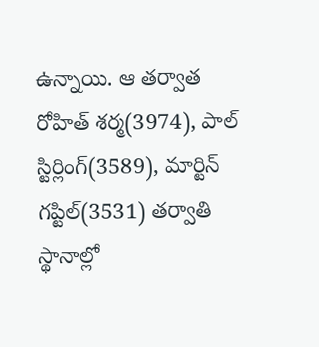ఉన్నాయి. ఆ తర్వాత రోహిత్ శర్మ(3974), పాల్ స్టిర్లింగ్(3589), మార్టిన్ గప్టిల్(3531) తర్వాతి స్థానాల్లో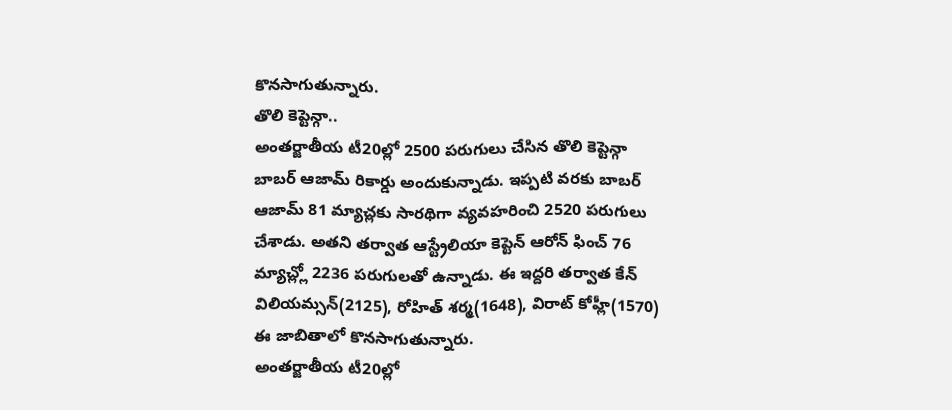కొనసాగుతున్నారు.
తొలి కెప్టెన్గా..
అంతర్జాతీయ టీ20ల్లో 2500 పరుగులు చేసిన తొలి కెప్టెన్గా బాబర్ ఆజామ్ రికార్డు అందుకున్నాడు. ఇప్పటి వరకు బాబర్ ఆజామ్ 81 మ్యాచ్లకు సారథిగా వ్యవహరించి 2520 పరుగులు చేశాడు. అతని తర్వాత ఆస్ట్రేలియా కెప్టెన్ ఆరోన్ ఫించ్ 76 మ్యాచ్ల్లో 2236 పరుగులతో ఉన్నాడు. ఈ ఇద్దరి తర్వాత కేన్ విలియమ్సన్(2125), రోహిత్ శర్మ(1648), విరాట్ కోహ్లీ(1570) ఈ జాబితాలో కొనసాగుతున్నారు.
అంతర్జాతీయ టీ20ల్లో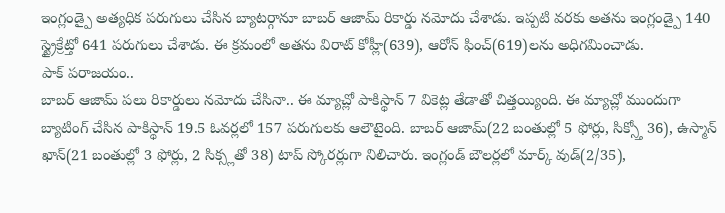ఇంగ్లండ్పై అత్యధిక పరుగులు చేసిన బ్యాటర్గానూ బాబర్ ఆజామ్ రికార్డు నమోదు చేశాడు. ఇప్పటి వరకు అతను ఇంగ్లండ్పై 140 స్ట్రైక్రేట్తో 641 పరుగులు చేశాడు. ఈ క్రమంలో అతను విరాట్ కోహ్లీ(639), ఆరోన్ ఫించ్(619)లను అధిగమించాడు.
పాక్ పరాజయం..
బాబర్ ఆజామ్ పలు రికార్డులు నమోదు చేసినా.. ఈ మ్యాచ్లో పాకిస్థాన్ 7 వికెట్ల తేడాతో చిత్తయ్యింది. ఈ మ్యాచ్లో ముందుగా బ్యాటింగ్ చేసిన పాకిస్థాన్ 19.5 ఓవర్లలో 157 పరుగులకు ఆలౌటైంది. బాబర్ ఆజామ్(22 బంతుల్లో 5 ఫోర్లు, సిక్స్తో 36), ఉస్మాన్ ఖాన్(21 బంతుల్లో 3 ఫోర్లు, 2 సిక్స్లతో 38) టాప్ స్కోరర్లుగా నిలిచారు. ఇంగ్లండ్ బౌలర్లలో మార్క్ వుడ్(2/35),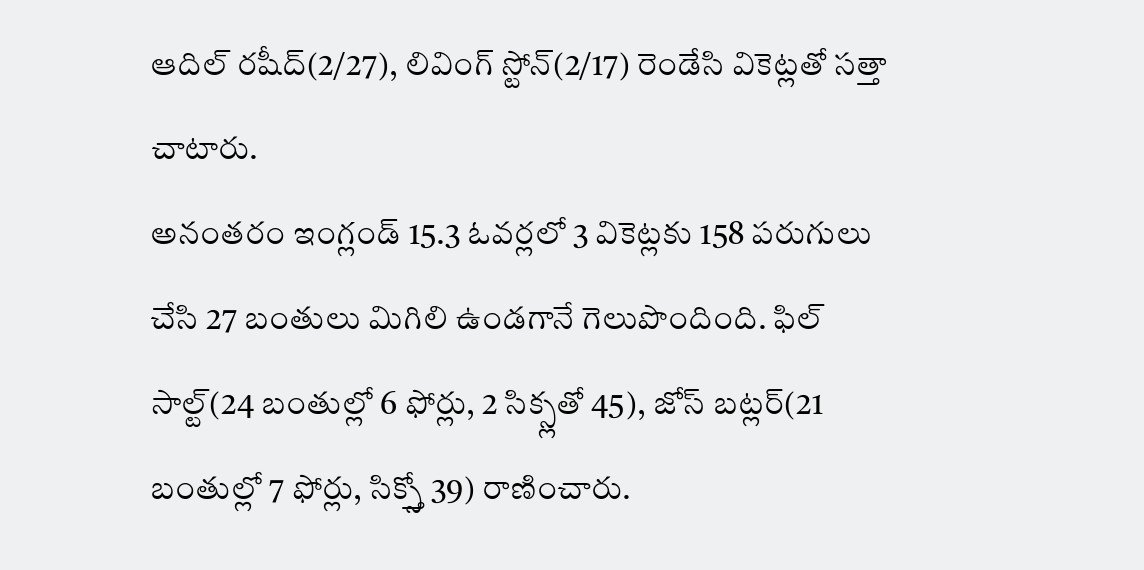ఆదిల్ రషీద్(2/27), లివింగ్ స్టోన్(2/17) రెండేసి వికెట్లతో సత్తా చాటారు.
అనంతరం ఇంగ్లండ్ 15.3 ఓవర్లలో 3 వికెట్లకు 158 పరుగులు చేసి 27 బంతులు మిగిలి ఉండగానే గెలుపొందింది. ఫిల్ సాల్ట్(24 బంతుల్లో 6 ఫోర్లు, 2 సిక్స్లతో 45), జోస్ బట్లర్(21 బంతుల్లో 7 ఫోర్లు, సిక్స్తో 39) రాణించారు.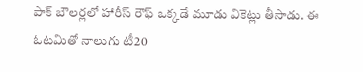పాక్ బౌలర్లలో హారీస్ రౌఫ్ ఒక్కడే మూడు వికెట్లు తీసాడు. ఈ ఓటమితో నాలుగు టీ20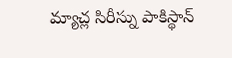మ్యాచ్ల సిరీస్ను పాకిస్థాన్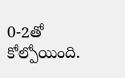0-2తో కోల్పోయింది.